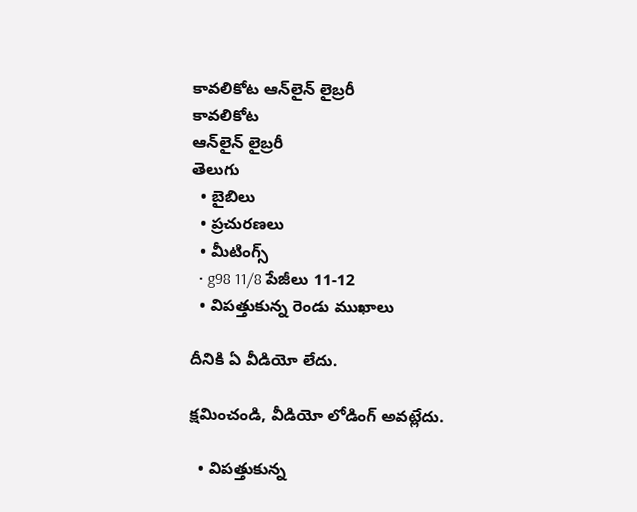కావలికోట ఆన్‌లైన్‌ లైబ్రరీ
కావలికోట
ఆన్‌లైన్‌ లైబ్రరీ
తెలుగు
  • బైబిలు
  • ప్రచురణలు
  • మీటింగ్స్‌
  • g98 11/8 పేజీలు 11-12
  • విపత్తుకున్న రెండు ముఖాలు

దీనికి ఏ వీడియో లేదు.

క్షమించండి, వీడియో లోడింగ్‌ అవట్లేదు.

  • విపత్తుకున్న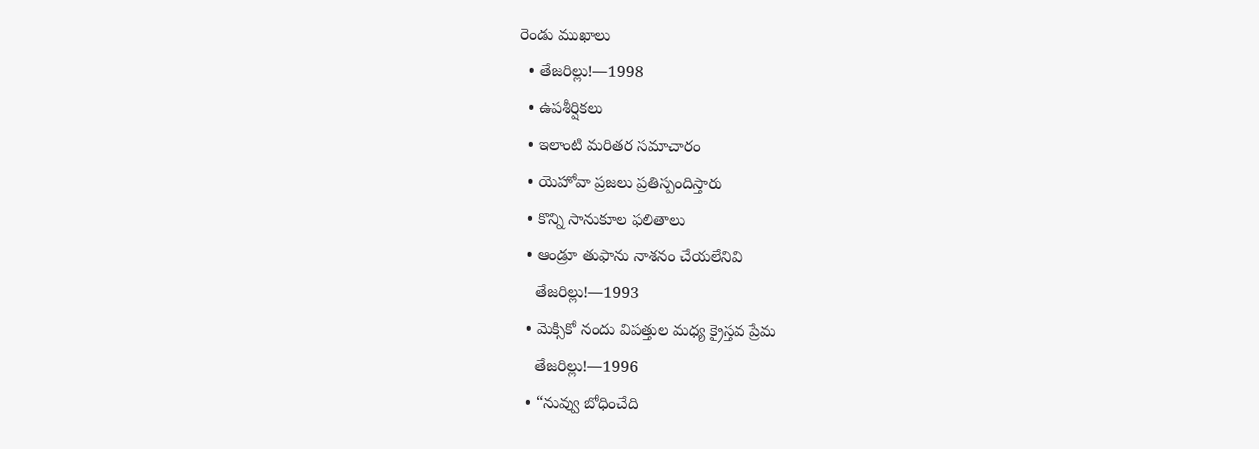రెండు ముఖాలు
  • తేజరిల్లు!—1998
  • ఉపశీర్షికలు
  • ఇలాంటి మరితర సమాచారం
  • యెహోవా ప్రజలు ప్రతిస్పందిస్తారు
  • కొన్ని సానుకూల ఫలితాలు
  • ఆండ్రూ తుఫాను నాశనం చేయలేనివి
    తేజరిల్లు!—1993
  • మెక్సికో నందు విపత్తుల మధ్య క్రైస్తవ ప్రేమ
    తేజరిల్లు!—1996
  • “నువ్వు బోధించేది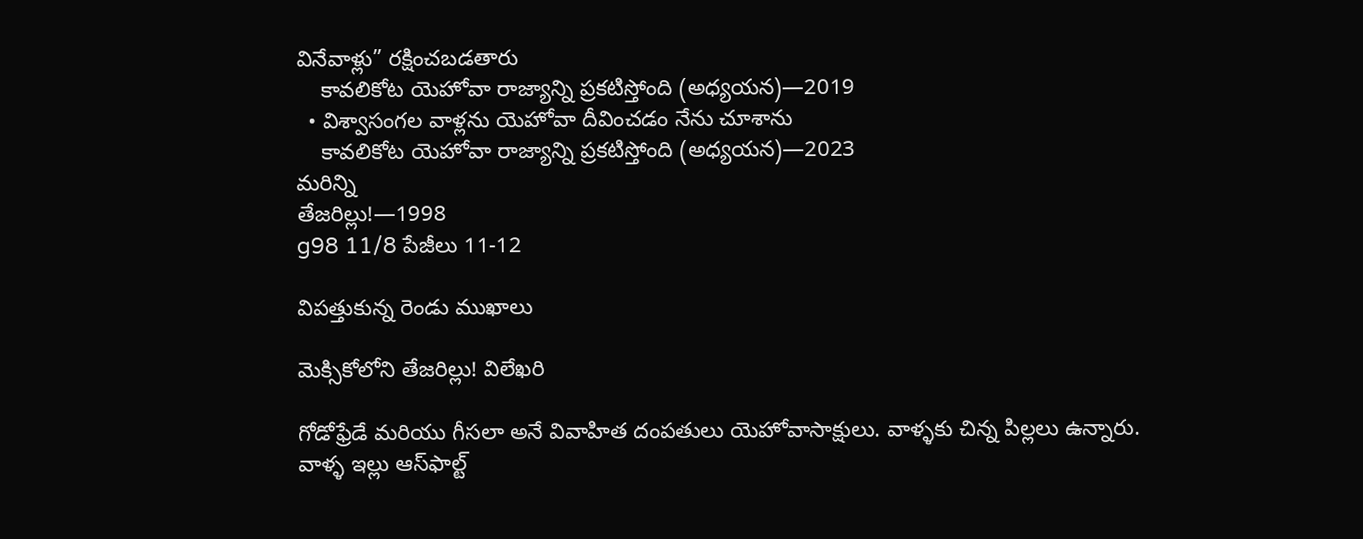వినేవాళ్లు” రక్షించబడతారు
    కావలికోట యెహోవా రాజ్యాన్ని ప్రకటిస్తోంది (అధ్యయన)—2019
  • విశ్వాసంగల వాళ్లను యెహోవా దీవించడం నేను చూశాను
    కావలికోట యెహోవా రాజ్యాన్ని ప్రకటిస్తోంది (అధ్యయన)—2023
మరిన్ని
తేజరిల్లు!—1998
g98 11/8 పేజీలు 11-12

విపత్తుకున్న రెండు ముఖాలు

మెక్సికోలోని తేజరిల్లు! విలేఖరి

గోడోఫ్రేడే మరియు గీసలా అనే వివాహిత దంపతులు యెహోవాసాక్షులు. వాళ్ళకు చిన్న పిల్లలు ఉన్నారు. వాళ్ళ ఇల్లు ఆస్‌ఫాల్ట్‌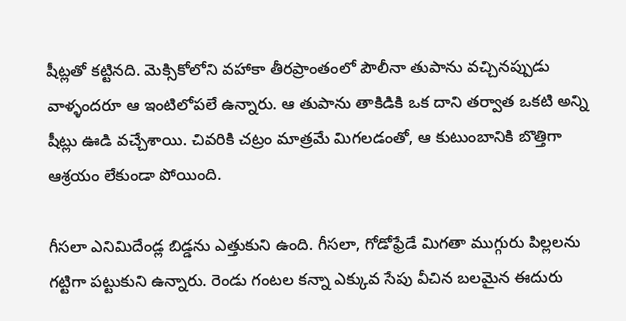షీట్లతో కట్టినది. మెక్సికోలోని వహాకా తీరప్రాంతంలో పౌలీనా తుపాను వచ్చినప్పుడు వాళ్ళందరూ ఆ ఇంటిలోపలే ఉన్నారు. ఆ తుపాను తాకిడికి ఒక దాని తర్వాత ఒకటి అన్ని షీట్లు ఊడి వచ్చేశాయి. చివరికి చట్రం మాత్రమే మిగలడంతో, ఆ కుటుంబానికి బొత్తిగా ఆశ్రయం లేకుండా పోయింది.

గీసలా ఎనిమిదేండ్ల బిడ్డను ఎత్తుకుని ఉంది. గీసలా, గోడోఫ్రేడే మిగతా ముగ్గురు పిల్లలను గట్టిగా పట్టుకుని ఉన్నారు. రెండు గంటల కన్నా ఎక్కువ సేపు వీచిన బలమైన ఈదురు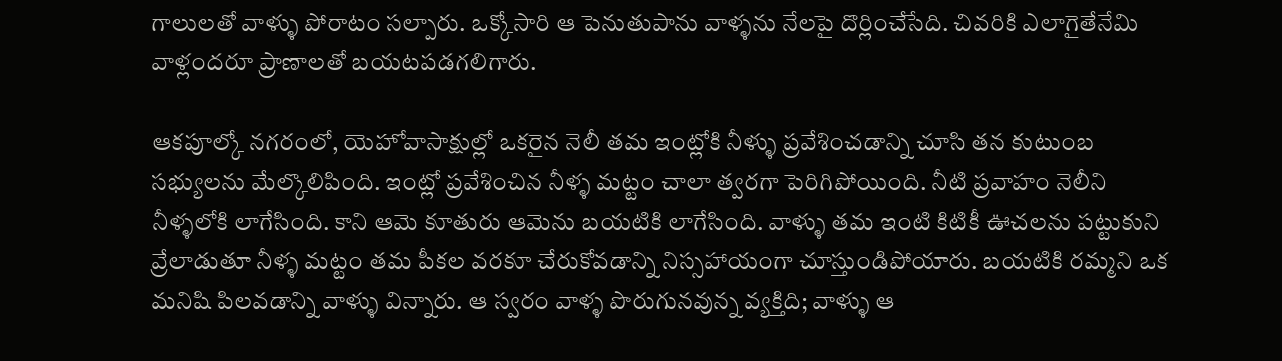గాలులతో వాళ్ళు పోరాటం సల్పారు. ఒక్కోసారి ఆ పెనుతుపాను వాళ్ళను నేలపై దొర్లించేసేది. చివరికి ఎలాగైతేనేమి వాళ్లందరూ ప్రాణాలతో బయటపడగలిగారు.

ఆకపూల్కో నగరంలో, యెహోవాసాక్షుల్లో ఒకరైన నెలీ తమ ఇంట్లోకి నీళ్ళు ప్రవేశించడాన్ని చూసి తన కుటుంబ సభ్యులను మేల్కొలిపింది. ఇంట్లో ప్రవేశించిన నీళ్ళ మట్టం చాలా త్వరగా పెరిగిపోయింది. నీటి ప్రవాహం నెలీని నీళ్ళలోకి లాగేసింది. కాని ఆమె కూతురు ఆమెను బయటికి లాగేసింది. వాళ్ళు తమ ఇంటి కిటికీ ఊచలను పట్టుకుని వ్రేలాడుతూ నీళ్ళ మట్టం తమ పీకల వరకూ చేరుకోవడాన్ని నిస్సహాయంగా చూస్తుండిపోయారు. బయటికి రమ్మని ఒక మనిషి పిలవడాన్ని వాళ్ళు విన్నారు. ఆ స్వరం వాళ్ళ పొరుగునవున్న వ్యక్తిది; వాళ్ళు ఆ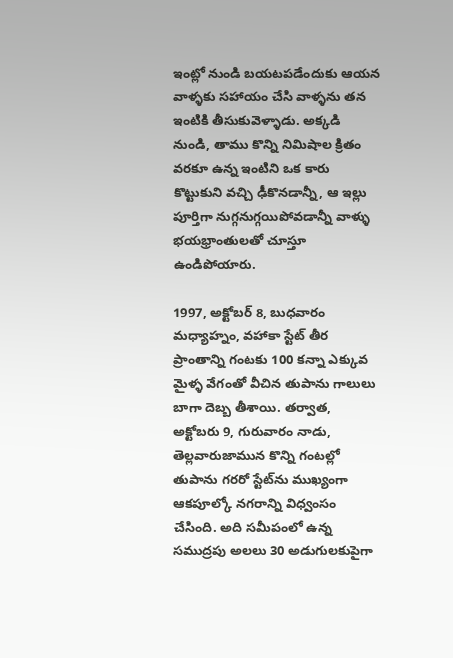ఇంట్లో నుండి బయటపడేందుకు ఆయన వాళ్ళకు సహాయం చేసి వాళ్ళను తన ఇంటికి తీసుకువెళ్ళాడు. అక్కడి నుండి, తాము కొన్ని నిమిషాల క్రితం వరకూ ఉన్న ఇంటిని ఒక కారు కొట్టుకుని వచ్చి ఢీకొనడాన్నీ, ఆ ఇల్లు పూర్తిగా నుగ్గనుగ్గయిపోవడాన్నీ వాళ్ళు భయభ్రాంతులతో చూస్తూ ఉండిపోయారు.

1997, అక్టోబర్‌ 8, బుధవారం మధ్యాహ్నం, వహాకా స్టేట్‌ తీర ప్రాంతాన్ని గంటకు 100 కన్నా ఎక్కువ మైళ్ళ వేగంతో వీచిన తుపాను గాలులు బాగా దెబ్బ తీశాయి. తర్వాత, అక్టోబరు 9, గురువారం నాడు, తెల్లవారుజామున కొన్ని గంటల్లో తుపాను గరరో స్టేట్‌ను ముఖ్యంగా ఆకపూల్కో నగరాన్ని విధ్వంసం చేసింది. అది సమీపంలో ఉన్న సముద్రపు అలలు 30 అడుగులకుపైగా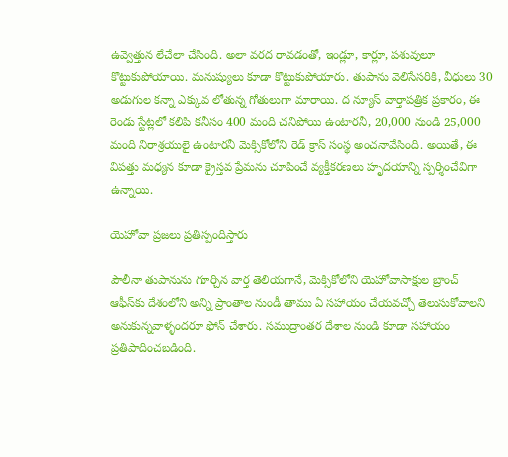ఉవ్వెత్తున లేచేలా చేసింది. అలా వరద రావడంతో, ఇండ్లూ, కార్లూ, పశువులూ కొట్టుకుపోయాయి. మనుష్యులు కూడా కొట్టుకుపోయారు. తుపాను వెలిసేసరికి, వీధులు 30 అడుగుల కన్నా ఎక్కువ లోతున్న గోతులుగా మారాయి. ద న్యూస్‌ వార్తాపత్రిక ప్రకారం, ఈ రెండు స్టేట్లలో కలిపి కనీసం 400 మంది చనిపోయి ఉంటారనీ, 20,000 నుండి 25,000 మంది నిరాశ్రయులై ఉంటారనీ మెక్సికోలోని రెడ్‌ క్రాస్‌ సంస్థ అంచనావేసింది. అయితే, ఈ విపత్తు మధ్యన కూడా క్రైస్తవ ప్రేమను చూపించే వ్యక్తీకరణలు హృదయాన్ని స్పర్శించేవిగా ఉన్నాయి.

యెహోవా ప్రజలు ప్రతిస్పందిస్తారు

పౌలీనా తుపానును గూర్చిన వార్త తెలియగానే, మెక్సికోలోని యెహోవాసాక్షుల బ్రాంచ్‌ ఆఫీస్‌కు దేశంలోని అన్ని ప్రాంతాల నుండీ తాము ఏ సహాయం చేయవచ్చో తెలుసుకోవాలని అనుకున్నవాళ్ళందరూ ఫోన్‌ చేశారు. సముద్రాంతర దేశాల నుండి కూడా సహాయం ప్రతిపాదించబడింది.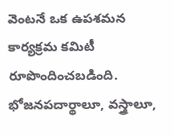వెంటనే ఒక ఉపశమన కార్యక్రమ కమిటీ రూపొందించబడింది. భోజనపదార్థాలూ, వస్త్రాలూ,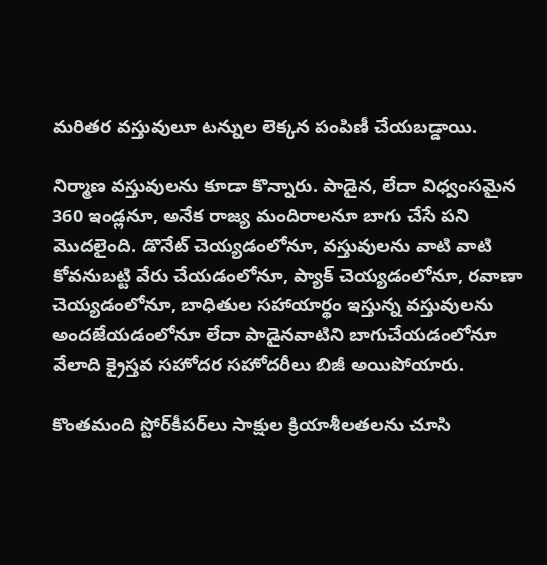మరితర వస్తువులూ టన్నుల లెక్కన పంపిణీ చేయబడ్డాయి.

నిర్మాణ వస్తువులను కూడా కొన్నారు. పాడైన, లేదా విధ్వంసమైన 360 ఇండ్లనూ, అనేక రాజ్య మందిరాలనూ బాగు చేసే పని మొదలైంది. డొనేట్‌ చెయ్యడంలోనూ, వస్తువులను వాటి వాటి కోవనుబట్టి వేరు చేయడంలోనూ, ప్యాక్‌ చెయ్యడంలోనూ, రవాణా చెయ్యడంలోనూ, బాధితుల సహాయార్థం ఇస్తున్న వస్తువులను అందజేయడంలోనూ లేదా పాడైనవాటిని బాగుచేయడంలోనూ వేలాది క్రైస్తవ సహోదర సహోదరీలు బిజీ అయిపోయారు.

కొంతమంది స్టోర్‌కీపర్‌లు సాక్షుల క్రియాశీలతలను చూసి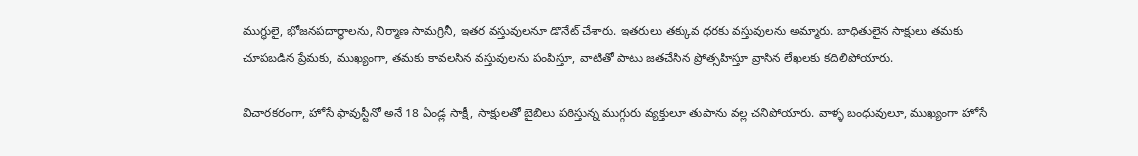ముగ్ధులై, భోజనపదార్థాలను, నిర్మాణ సామగ్రినీ, ఇతర వస్తువులనూ డొనేట్‌ చేశారు. ఇతరులు తక్కువ ధరకు వస్తువులను అమ్మారు. బాధితులైన సాక్షులు తమకు చూపబడిన ప్రేమకు, ముఖ్యంగా, తమకు కావలసిన వస్తువులను పంపిస్తూ, వాటితో పాటు జతచేసిన ప్రోత్సహిస్తూ వ్రాసిన లేఖలకు కదిలిపోయారు.

విచారకరంగా, హోసే ఫావుస్టీనో అనే 18 ఏండ్ల సాక్షీ, సాక్షులతో బైబిలు పఠిస్తున్న ముగ్గురు వ్యక్తులూ తుపాను వల్ల చనిపోయారు. వాళ్ళ బంధువులూ, ముఖ్యంగా హోసే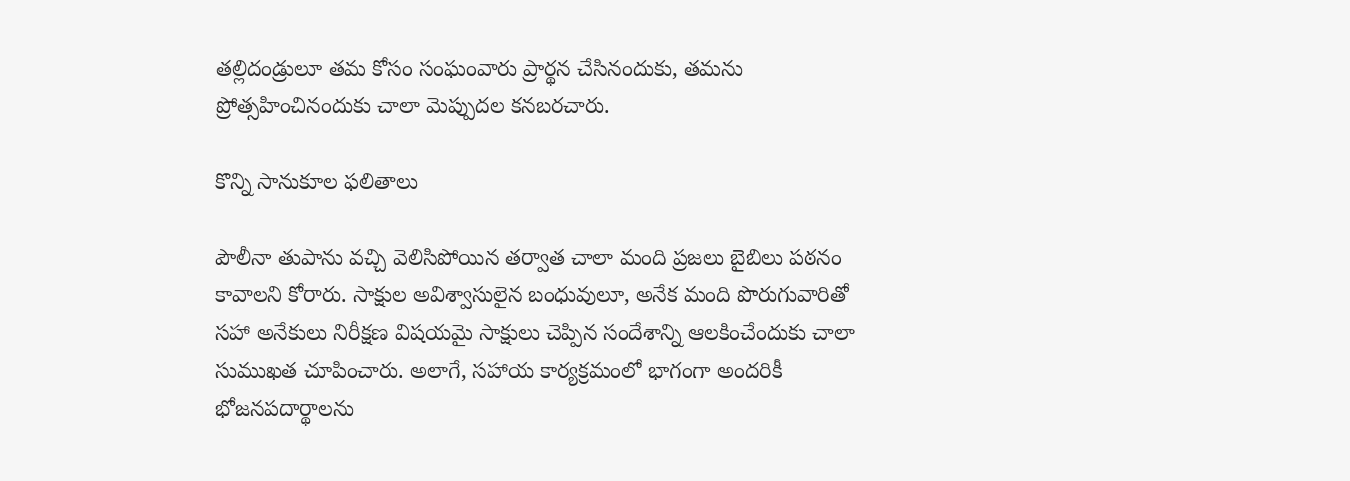తల్లిదండ్రులూ తమ కోసం సంఘంవారు ప్రార్థన చేసినందుకు, తమను ప్రోత్సహించినందుకు చాలా మెప్పుదల కనబరచారు.

కొన్ని సానుకూల ఫలితాలు

పౌలీనా తుపాను వచ్చి వెలిసిపోయిన తర్వాత చాలా మంది ప్రజలు బైబిలు పఠనం కావాలని కోరారు. సాక్షుల అవిశ్వాసులైన బంధువులూ, అనేక మంది పొరుగువారితో సహా అనేకులు నిరీక్షణ విషయమై సాక్షులు చెప్పిన సందేశాన్ని ఆలకించేందుకు చాలా సుముఖత చూపించారు. అలాగే, సహాయ కార్యక్రమంలో భాగంగా అందరికీ భోజనపదార్థాలను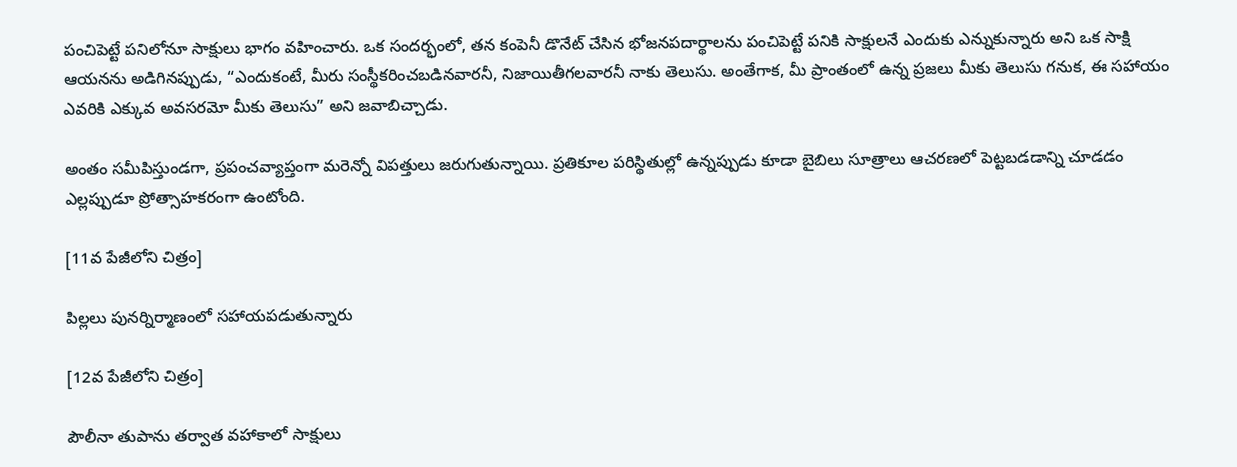పంచిపెట్టే పనిలోనూ సాక్షులు భాగం వహించారు. ఒక సందర్భంలో, తన కంపెనీ డొనేట్‌ చేసిన భోజనపదార్థాలను పంచిపెట్టే పనికి సాక్షులనే ఎందుకు ఎన్నుకున్నారు అని ఒక సాక్షి ఆయనను అడిగినప్పుడు, “ఎందుకంటే, మీరు సంస్థీకరించబడినవారనీ, నిజాయితీగలవారనీ నాకు తెలుసు. అంతేగాక, మీ ప్రాంతంలో ఉన్న ప్రజలు మీకు తెలుసు గనుక, ఈ సహాయం ఎవరికి ఎక్కువ అవసరమో మీకు తెలుసు” అని జవాబిచ్చాడు.

అంతం సమీపిస్తుండగా, ప్రపంచవ్యాప్తంగా మరెన్నో విపత్తులు జరుగుతున్నాయి. ప్రతికూల పరిస్థితుల్లో ఉన్నప్పుడు కూడా బైబిలు సూత్రాలు ఆచరణలో పెట్టబడడాన్ని చూడడం ఎల్లప్పుడూ ప్రోత్సాహకరంగా ఉంటోంది.

[11వ పేజీలోని చిత్రం]

పిల్లలు పునర్నిర్మాణంలో సహాయపడుతున్నారు

[12వ పేజీలోని చిత్రం]

పౌలీనా తుపాను తర్వాత వహాకాలో సాక్షులు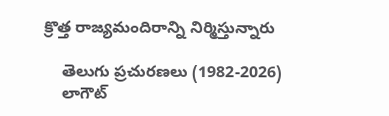క్రొత్త రాజ్యమందిరాన్ని నిర్మిస్తున్నారు

    తెలుగు ప్రచురణలు (1982-2026)
    లాగౌట్‌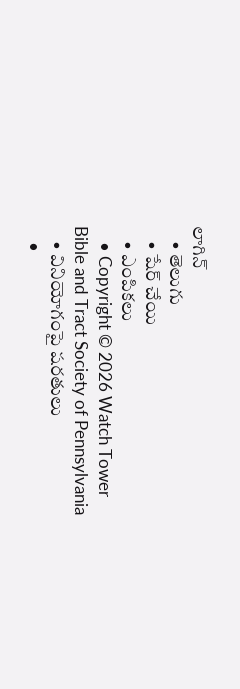లాగిన్‌
    • తెలుగు
    • షేర్ చేయి
    • ఎంపికలు
    • Copyright © 2026 Watch Tower Bible and Tract Society of Pennsylvania
    • వినియోగంపై షరతులు
    •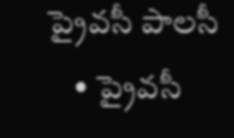ప్రైవసీ పాలసీ
    • ప్రైవసీ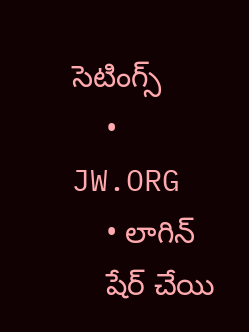సెటింగ్స్‌
    • JW.ORG
    • లాగిన్‌
    షేర్‌ చేయి